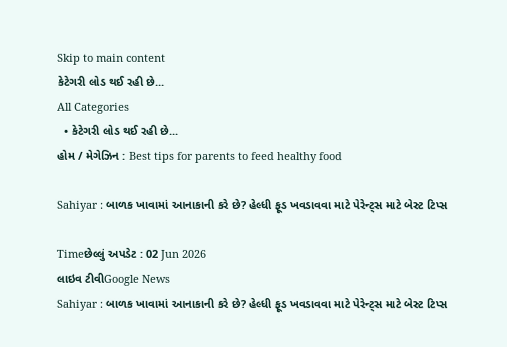Skip to main content
કેટેગરી લોડ થઈ રહી છે...
All Categories
  • કેટેગરી લોડ થઈ રહી છે...
હોમ / મેગેઝિન : Best tips for parents to feed healthy food

Sahiyar : બાળક ખાવામાં આનાકાની કરે છે? હેલ્ધી ફૂડ ખવડાવવા માટે પેરેન્ટ્સ માટે બેસ્ટ ટિપ્સ

Timeછેલ્લું અપડેટ : 02 Jun 2026
લાઇવ ટીવીGoogle News
Sahiyar : બાળક ખાવામાં આનાકાની કરે છે? હેલ્ધી ફૂડ ખવડાવવા માટે પેરેન્ટ્સ માટે બેસ્ટ ટિપ્સ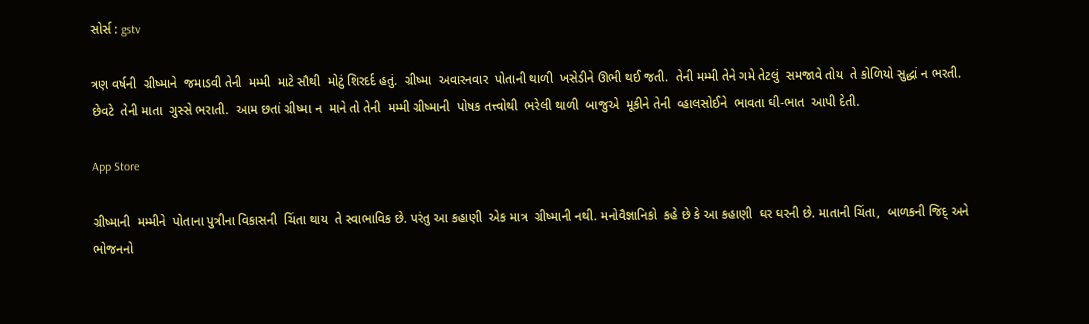સોર્સ : gstv

ત્રણ વર્ષની  ગ્રીષ્માને  જમાડવી તેની  મમ્મી  માટે સૌથી  મોટું શિરદર્દ હતું.  ગ્રીષ્મા  અવારનવાર  પોતાની થાળી  ખસેડીને ઊભી થઈ જતી.  તેની મમ્મી તેને ગમે તેટલું  સમજાવે તોય  તે કોળિયો સુદ્ધાં ન ભરતી.  છેવટે  તેની માતા  ગુસ્સે ભરાતી.  આમ છતાં ગ્રીષ્મા ન  માને તો તેની  મમ્મી ગ્રીષ્માની  પોષક તત્ત્વોથી  ભરેલી થાળી  બાજુએ  મૂકીને તેની  વ્હાલસોઈને  ભાવતા ઘી-ભાત  આપી દેતી.

App Store

ગ્રીષ્માની  મમ્મીને  પોતાના પુત્રીના વિકાસની  ચિંતા થાય  તે સ્વાભાવિક છે. પરંતુ આ કહાણી  એક માત્ર  ગ્રીષ્માની નથી. મનોવૈજ્ઞાનિકો  કહે છે કે આ કહાણી  ઘર ઘરની છે. માતાની ચિંતા,  બાળકની જિદ્ અને  ભોજનનો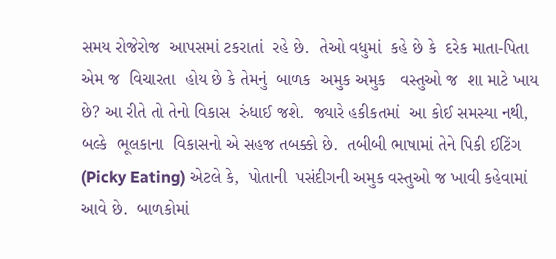સમય રોજેરોજ  આપસમાં ટકરાતાં  રહે છે.  તેઓ વધુમાં  કહે છે કે  દરેક માતા-પિતા  એમ જ  વિચારતા  હોય છે કે તેમનું  બાળક  અમુક અમુક   વસ્તુઓ જ  શા માટે ખાય છે? આ રીતે તો તેનો વિકાસ  રુંધાઈ જશે.  જ્યારે હકીકતમાં  આ કોઈ સમસ્યા નથી, બલ્કે  ભૂલકાના  વિકાસનો એ સહજ તબક્કો છે.  તબીબી ભાષામાં તેને પિકી ઈટિંગ  (Picky Eating) એટલે કે,  પોતાની  પસંદીગની અમુક વસ્તુઓ જ ખાવી કહેવામાં આવે છે.  બાળકોમાં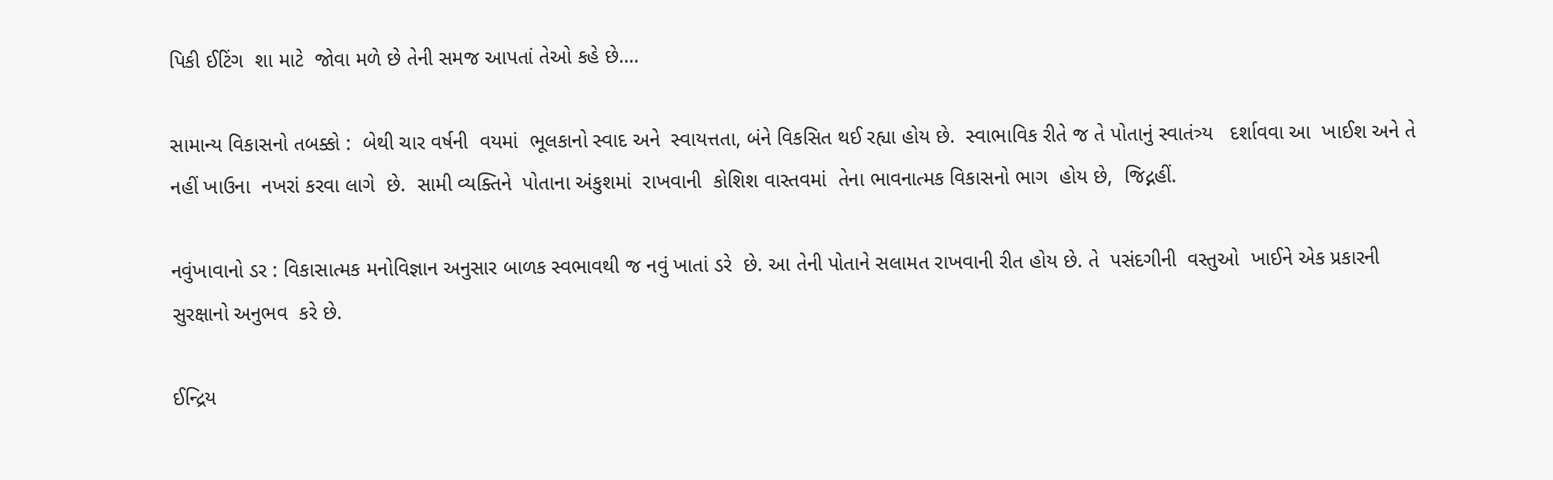પિકી ઈટિંગ  શા માટે  જોવા મળે છે તેની સમજ આપતાં તેઓ કહે છે....

સામાન્ય વિકાસનો તબક્કો :  બેથી ચાર વર્ષની  વયમાં  ભૂલકાનો સ્વાદ અને  સ્વાયત્તતા, બંને વિકસિત થઈ રહ્યા હોય છે.  સ્વાભાવિક રીતે જ તે પોતાનું સ્વાતંત્ર્ય   દર્શાવવા આ  ખાઈશ અને તે નહીં ખાઉના  નખરાં કરવા લાગે  છે.  સામી વ્યક્તિને  પોતાના અંકુશમાં  રાખવાની  કોશિશ વાસ્તવમાં  તેના ભાવનાત્મક વિકાસનો ભાગ  હોય છે,  જિદ્નહીં.

નવુંખાવાનો ડર : વિકાસાત્મક મનોવિજ્ઞાન અનુસાર બાળક સ્વભાવથી જ નવું ખાતાં ડરે  છે. આ તેની પોતાને સલામત રાખવાની રીત હોય છે. તે  પસંદગીની  વસ્તુઓ  ખાઈને એક પ્રકારની  સુરક્ષાનો અનુભવ  કરે છે.

ઈન્દ્રિય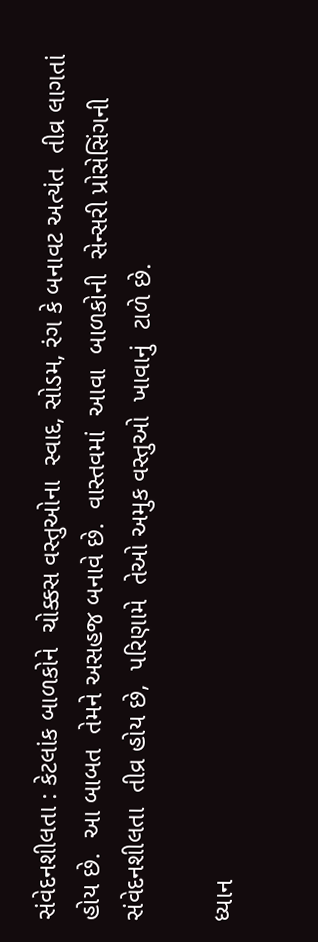સંવેદનશીલતા : કેટલાંક બાળકોને  ચોક્કસ વસ્તુઓના  સ્વાદ, સોડમ, રંગ કે બનાવટ અત્યંત  તીવ્ર લાગતાં હોય છે.  આ બાબત  તેમને અસહજ બનાવે છે.  વાસ્તવમાં  આવા  બાળકોની  સેન્સરી પ્રોસેસિંગની સંવેદનશીલતા  તીવ્ર હોય છે,  પરિણામે  તેઓ અમુક વસ્તુઓ  ખાવાનું  ટાળે છે.

ધ્યાન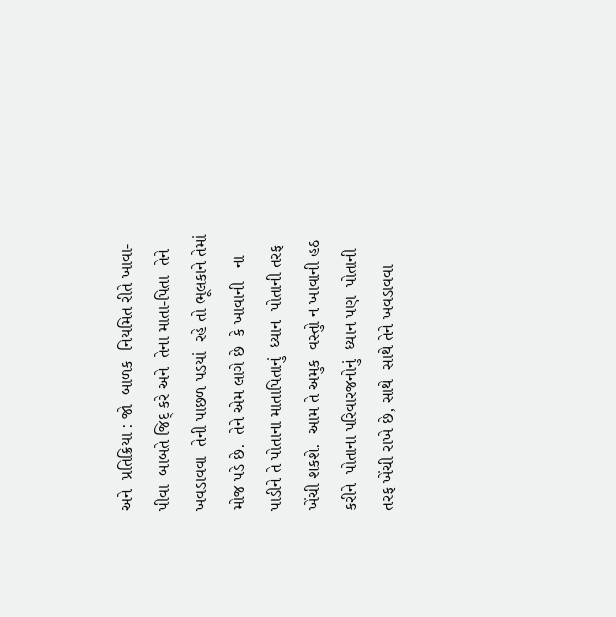અને  પ્રતિક્રિયા : જો  બાળક  નિયમિત રીતે ખાવા-પીવા  બાબતે જિદ્ કરે અને  તેના માતા-પિતા  તેને ખવડાવવા  તેની પાછળ પડયાં  રહે તો ભૂલકાને તેમાં મોજ પડે છે.  તેને એમ લાગે છે  કે ખાવાની   ના પાડીને તે પોતાના માતાપિતાનું  ધ્યાન  પોતાની તરફ ખેંચી શકશે.  આમ તે અમુક  વસ્તુો ન ખાવાની હઠ  કરીને  પોતાના પરિવારજનોનું  ધ્યાન પણ  પોતાની તરફ ખેંચી રાખે છે, સાથે  સાથે તેને ખવડાવવા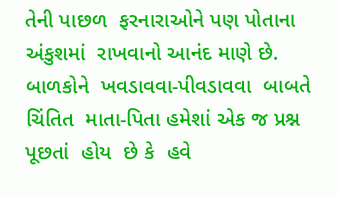તેની પાછળ  ફરનારાઓને પણ પોતાના અંકુશમાં  રાખવાનો આનંદ માણે છે. બાળકોને  ખવડાવવા-પીવડાવવા  બાબતે  ચિંતિત  માતા-પિતા હમેશાં એક જ પ્રશ્ન  પૂછતાં  હોય  છે કે  હવે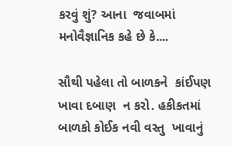કરવું શું? આના  જવાબમાં  મનોવૈજ્ઞાનિક કહે છે કે....

સૌથી પહેલા તો બાળકને  કાંઈપણ  ખાવા દબાણ  ન કરો. હકીકતમાં  બાળકો કોઈક નવી વસ્તુ  ખાવાનું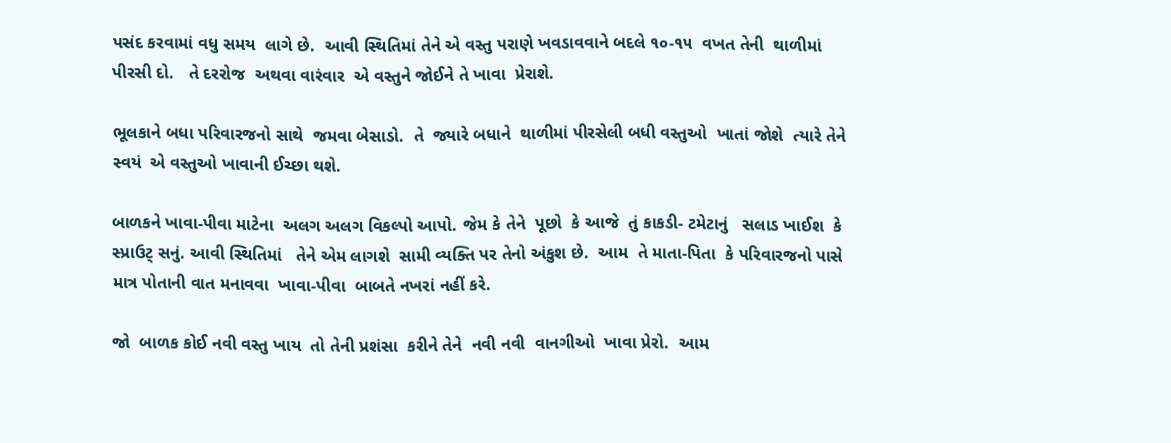પસંદ કરવામાં વધુ સમય  લાગે છે.  આવી સ્થિતિમાં તેને એ વસ્તુ પરાણે ખવડાવવાને બદલે ૧૦-૧૫  વખત તેની  થાળીમાં  પીરસી દો.   તે દરરોજ  અથવા વારંવાર  એ વસ્તુને જોઈને તે ખાવા  પ્રેરાશે.

ભૂલકાને બધા પરિવારજનો સાથે  જમવા બેસાડો.  તે  જ્યારે બધાને  થાળીમાં પીરસેલી બધી વસ્તુઓ  ખાતાં જોશે  ત્યારે તેને  સ્વયં  એ વસ્તુઓ ખાવાની ઈચ્છા થશે.

બાળકને ખાવા-પીવા માટેના  અલગ અલગ વિકલ્પો આપો. જેમ કે તેને  પૂછો  કે આજે  તું કાકડી- ટમેટાનું   સલાડ ખાઈશ  કે સ્પ્રાઉટ્ સનું. આવી સ્થિતિમાં   તેને એમ લાગશે  સામી વ્યક્તિ પર તેનો અંકુશ છે.  આમ  તે માતા-પિતા  કે પરિવારજનો પાસે માત્ર પોતાની વાત મનાવવા  ખાવા-પીવા  બાબતે નખરાં નહીં કરે.

જો  બાળક કોઈ નવી વસ્તુ ખાય  તો તેની પ્રશંસા  કરીને તેને  નવી નવી  વાનગીઓ  ખાવા પ્રેરો.  આમ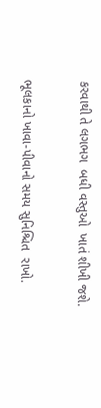કરવાથી તે લગભગ  બધી વસ્તુઓ  ખાતં શીખી જશે.

ભૂલકાનો ખાવા-પીવાનો સમય સુનિશ્ચિત  રાખો.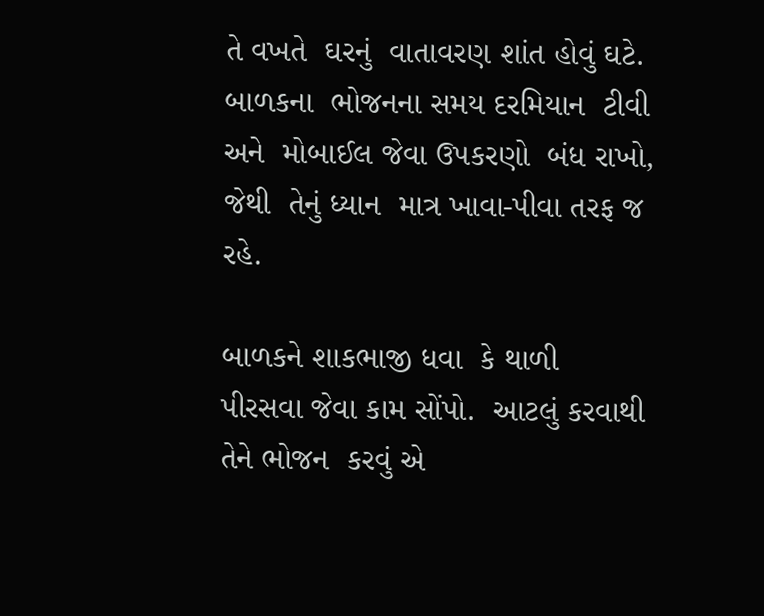તે વખતે  ઘરનું  વાતાવરણ શાંત હોવું ઘટે.  બાળકના  ભોજનના સમય દરમિયાન  ટીવી અને  મોબાઈલ જેવા ઉપકરણો  બંધ રાખો, જેથી  તેનું ધ્યાન  માત્ર ખાવા-પીવા તરફ જ  રહે.

બાળકને શાકભાજી ધવા  કે થાળી  પીરસવા જેવા કામ સોંપો.  આટલું કરવાથી તેને ભોજન  કરવું એ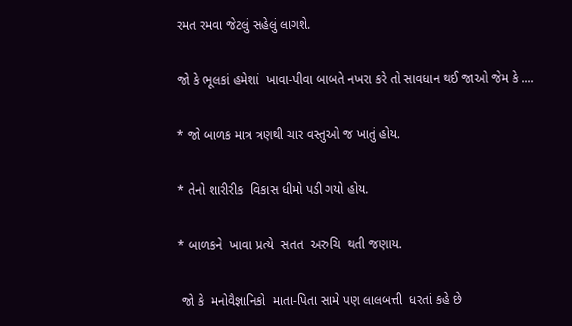રમત રમવા જેટલું સહેલું લાગશે.

જો કે ભૂલકાં હમેશાં  ખાવા-પીવા બાબતે નખરા કરે તો સાવધાન થઈ જાઓ જેમ કે ....

* જો બાળક માત્ર ત્રણથી ચાર વસ્તુઓ જ ખાતું હોય.

* તેનો શારીરીક  વિકાસ ધીમો પડી ગયો હોય.

* બાળકને  ખાવા પ્રત્યે  સતત  અરુચિ  થતી જણાય.

 જો કે  મનોવૈજ્ઞાનિકો  માતા-પિતા સામે પણ લાલબત્તી  ધરતાં કહે છે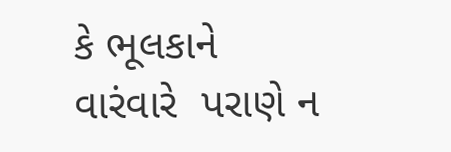કે ભૂલકાને વારંવારે  પરાણે ન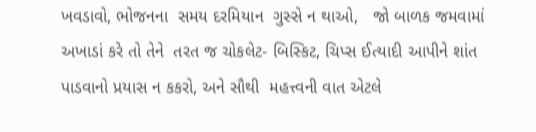ખવડાવો, ભોજનના  સમય દરમિયાન  ગુસ્સે ન થાઓ,   જો બાળક જમવામાં અખાડાં કરે તો તેને  તરત જ ચોકલેટ- બિસ્કિટ, ચિપ્સ ઈત્યાદી આપીને શાંત પાડવાનો પ્રયાસ ન કકરો, અને સૌથી  મહત્ત્વની વાત એટલે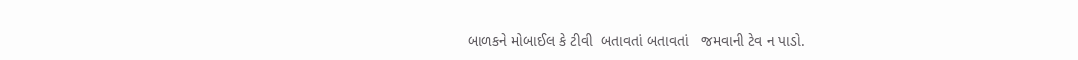બાળકને મોબાઈલ કે ટીવી  બતાવતાં બતાવતાં   જમવાની ટેવ ન પાડો.